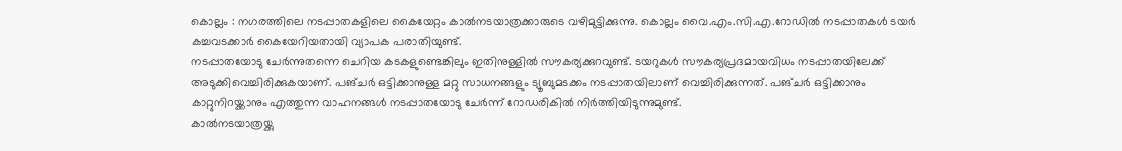കൊല്ലം : നഗരത്തിലെ നടപ്പാതകളിലെ കൈയേറ്റം കാൽനടയാത്രക്കാരുടെ വഴിമുട്ടിക്കുന്നു. കൊല്ലം വൈ.എം.സി.എ.റോഡിൽ നടപ്പാതകൾ ടയർ കച്ചവടക്കാർ കൈയേറിയതായി വ്യാപക പരാതിയുണ്ട്.
നടപ്പാതയോടു ചേർന്നുതന്നെ ചെറിയ കടകളുണ്ടെങ്കിലും ഇതിനുള്ളിൽ സൗകര്യക്കുറവുണ്ട്. ടയറുകൾ സൗകര്യപ്രദമായവിധം നടപ്പാതയിലേക്ക് അടുക്കിവെച്ചിരിക്കുകയാണ്. പങ്ചർ ഒട്ടിക്കാനുള്ള മറ്റു സാധനങ്ങളും ട്യൂബുമടക്കം നടപ്പാതയിലാണ് വെച്ചിരിക്കുന്നത്. പങ്ചർ ഒട്ടിക്കാനും കാറ്റുനിറയ്ക്കാനും എത്തുന്ന വാഹനങ്ങൾ നടപ്പാതയോടു ചേർന്ന് റോഡരികിൽ നിർത്തിയിടുന്നുമുണ്ട്.
കാൽനടയാത്രയ്ക്കു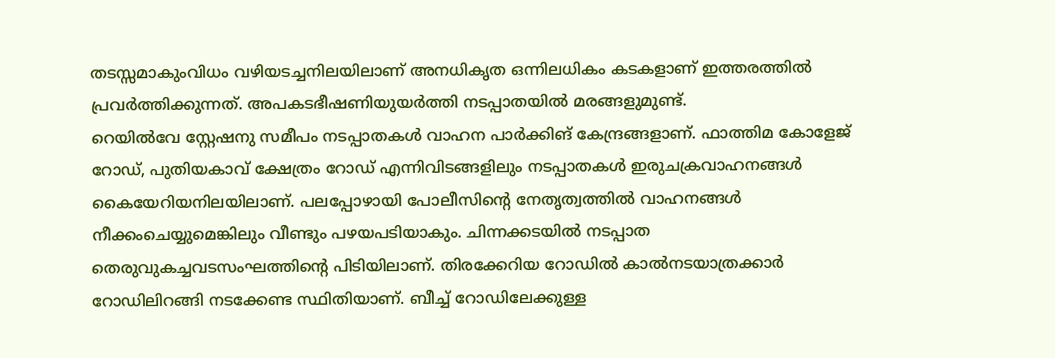തടസ്സമാകുംവിധം വഴിയടച്ചനിലയിലാണ് അനധികൃത ഒന്നിലധികം കടകളാണ് ഇത്തരത്തിൽ പ്രവർത്തിക്കുന്നത്. അപകടഭീഷണിയുയർത്തി നടപ്പാതയിൽ മരങ്ങളുമുണ്ട്.
റെയിൽവേ സ്റ്റേഷനു സമീപം നടപ്പാതകൾ വാഹന പാർക്കിങ് കേന്ദ്രങ്ങളാണ്. ഫാത്തിമ കോളേജ് റോഡ്, പുതിയകാവ് ക്ഷേത്രം റോഡ് എന്നിവിടങ്ങളിലും നടപ്പാതകൾ ഇരുചക്രവാഹനങ്ങൾ കൈയേറിയനിലയിലാണ്. പലപ്പോഴായി പോലീസിന്റെ നേതൃത്വത്തിൽ വാഹനങ്ങൾ നീക്കംചെയ്യുമെങ്കിലും വീണ്ടും പഴയപടിയാകും. ചിന്നക്കടയിൽ നടപ്പാത തെരുവുകച്ചവടസംഘത്തിന്റെ പിടിയിലാണ്. തിരക്കേറിയ റോഡിൽ കാൽനടയാത്രക്കാർ റോഡിലിറങ്ങി നടക്കേണ്ട സ്ഥിതിയാണ്. ബീച്ച് റോഡിലേക്കുള്ള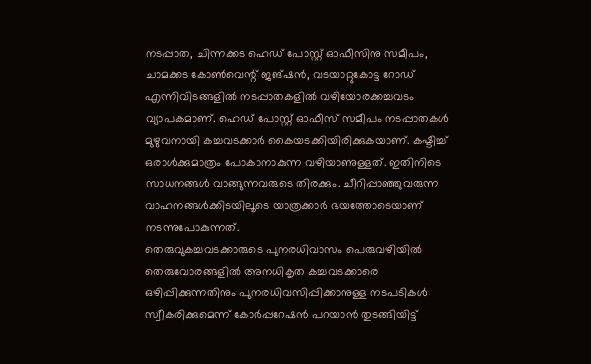നടപ്പാത, ചിന്നക്കട ഹെഡ് പോസ്റ്റ് ഓഫീസിനു സമീപം, ചാമക്കട കോൺവെന്റ് ജങ്ഷൻ, വടയാറ്റുകോട്ട റോഡ് എന്നിവിടങ്ങളിൽ നടപ്പാതകളിൽ വഴിയോരക്കച്ചവടം വ്യാപകമാണ്. ഹെഡ് പോസ്റ്റ് ഓഫീസ് സമീപം നടപ്പാതകൾ മുഴുവനായി കച്ചവടക്കാർ കൈയടക്കിയിരിക്കുകയാണ്. കഷ്ടിച്ച് ഒരാൾക്കുമാത്രം പോകാനാകുന്ന വഴിയാണുള്ളത്. ഇതിനിടെ സാധനങ്ങൾ വാങ്ങുന്നവരുടെ തിരക്കും. ചീറിപ്പാഞ്ഞുവരുന്ന വാഹനങ്ങൾക്കിടയിലൂടെ യാത്രക്കാർ ഭയത്തോടെയാണ് നടന്നുപോകുന്നത്.
തെരുവുകച്ചവടക്കാരുടെ പുനരധിവാസം പെരുവഴിയിൽ
തെരുവോരങ്ങളിൽ അനധികൃത കച്ചവടക്കാരെ ഒഴിപ്പിക്കുന്നതിനും പുനരധിവസിപ്പിക്കാനുള്ള നടപടികൾ സ്വീകരിക്കുമെന്ന് കോർപ്പറേഷൻ പറയാൻ തുടങ്ങിയിട്ട്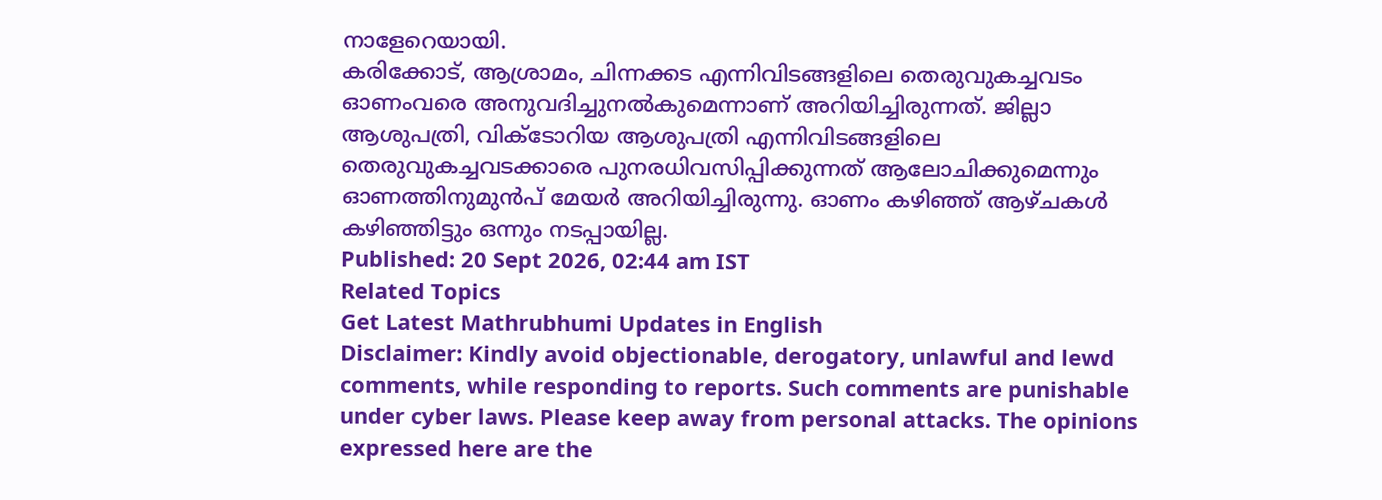നാളേറെയായി.
കരിക്കോട്, ആശ്രാമം, ചിന്നക്കട എന്നിവിടങ്ങളിലെ തെരുവുകച്ചവടം ഓണംവരെ അനുവദിച്ചുനൽകുമെന്നാണ് അറിയിച്ചിരുന്നത്. ജില്ലാ ആശുപത്രി, വിക്ടോറിയ ആശുപത്രി എന്നിവിടങ്ങളിലെ തെരുവുകച്ചവടക്കാരെ പുനരധിവസിപ്പിക്കുന്നത് ആലോചിക്കുമെന്നും ഓണത്തിനുമുൻപ് മേയർ അറിയിച്ചിരുന്നു. ഓണം കഴിഞ്ഞ് ആഴ്ചകൾ കഴിഞ്ഞിട്ടും ഒന്നും നടപ്പായില്ല.
Published: 20 Sept 2026, 02:44 am IST
Related Topics
Get Latest Mathrubhumi Updates in English
Disclaimer: Kindly avoid objectionable, derogatory, unlawful and lewd comments, while responding to reports. Such comments are punishable under cyber laws. Please keep away from personal attacks. The opinions expressed here are the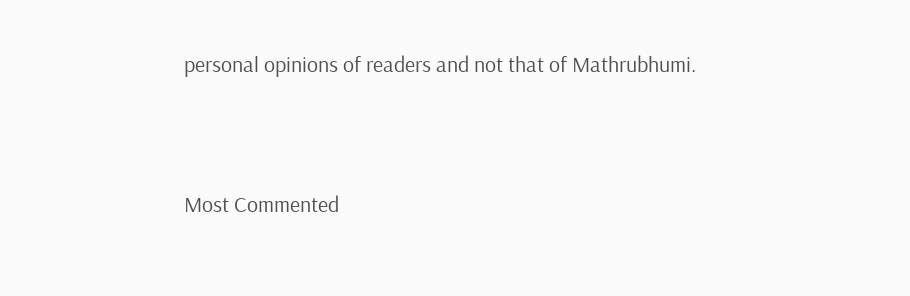personal opinions of readers and not that of Mathrubhumi.



Most Commented